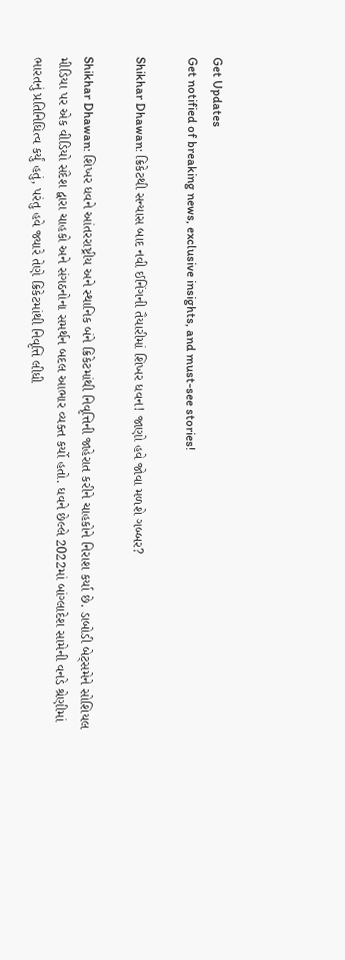Get Updates
Get notified of breaking news, exclusive insights, and must-see stories!

Shikhar Dhawan: ક્રિકેટથી સન્યાસ બાદ નવી ઈનિંગની તૈયારીમાં શિખર ધવન! જાણો હવે જોવા મળશે ગબ્બર?

Shikhar Dhawan: શિખર ધવને આંતરરાષ્ટ્રીય અને સ્થાનિક બંને ક્રિકેટમાંથી નિવૃત્તિની જાહેરાત કરીને ચાહકોને નિરાશ કર્યા છે. ડાબોડી બેટ્સમેને સોશિયલ મીડિયા પર એક વીડિયો સંદેશ દ્વારા ચાહકો અને સંગઠનોના સમર્થન બદલ આભાર વ્યક્ત કર્યો હતો. ધવને છેલ્લે 2022માં બાંગ્લાદેશ સામેની વનડે શ્રેણીમાં ભારતનું પ્રતિનિધિત્વ કર્યું હતું, પરંતુ હવે જ્યારે તેણે ક્રિકેટમાંથી નિવૃત્તિ લીધી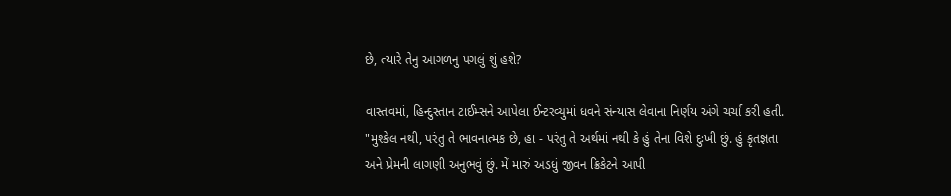છે, ત્યારે તેનુ આગળનુ પગલું શું હશે?

વાસ્તવમાં, હિન્દુસ્તાન ટાઈમ્સને આપેલા ઈન્ટરવ્યુમાં ધવને સંન્યાસ લેવાના નિર્ણય અંગે ચર્ચા કરી હતી. "મુશ્કેલ નથી, પરંતુ તે ભાવનાત્મક છે, હા - પરંતુ તે અર્થમાં નથી કે હું તેના વિશે દુઃખી છું. હું કૃતજ્ઞતા અને પ્રેમની લાગણી અનુભવું છું. મેં મારું અડધું જીવન ક્રિકેટને આપી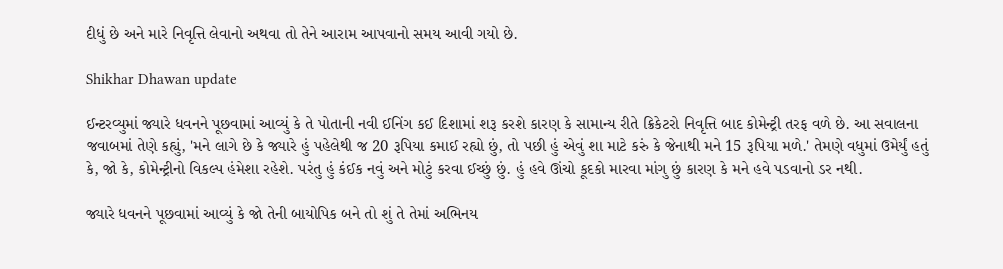દીધું છે અને મારે નિવૃત્તિ લેવાનો અથવા તો તેને આરામ આપવાનો સમય આવી ગયો છે.

Shikhar Dhawan update

ઈન્ટરવ્યુમાં જ્યારે ધવનને પૂછવામાં આવ્યું કે તે પોતાની નવી ઈનિંગ કઈ દિશામાં શરૂ કરશે કારણ કે સામાન્ય રીતે ક્રિકેટરો નિવૃત્તિ બાદ કોમેન્ટ્રી તરફ વળે છે. આ સવાલના જવાબમાં તેણે કહ્યું, 'મને લાગે છે કે જ્યારે હું પહેલેથી જ 20 રૂપિયા કમાઈ રહ્યો છું, તો પછી હું એવું શા માટે કરું કે જેનાથી મને 15 રૂપિયા મળે.' તેમણે વધુમાં ઉમેર્યું હતું કે, જો કે, કોમેન્ટ્રીનો વિકલ્પ હંમેશા રહેશે. પરંતુ હું કંઈક નવું અને મોટું કરવા ઈચ્છું છું. હું હવે ઊંચો કૂદકો મારવા માંગુ છું કારણ કે મને હવે પડવાનો ડર નથી.

જ્યારે ધવનને પૂછવામાં આવ્યું કે જો તેની બાયોપિક બને તો શું તે તેમાં અભિનય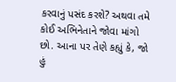કરવાનું પસંદ કરશે? અથવા તમે કોઈ અભિનેતાને જોવા માંગો છો. આના પર તેણે કહ્યું કે, જો હું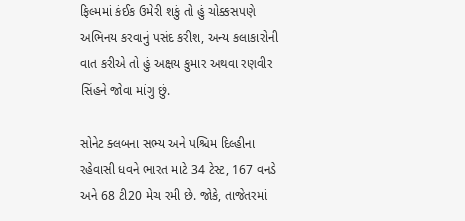ફિલ્મમાં કંઈક ઉમેરી શકું તો હું ચોક્કસપણે અભિનય કરવાનું પસંદ કરીશ, અન્ય કલાકારોની વાત કરીએ તો હું અક્ષય કુમાર અથવા રણવીર સિંહને જોવા માંગુ છું.

સોનેટ ક્લબના સભ્ય અને પશ્ચિમ દિલ્હીના રહેવાસી ધવને ભારત માટે 34 ટેસ્ટ, 167 વનડે અને 68 ટી20 મેચ રમી છે. જોકે, તાજેતરમાં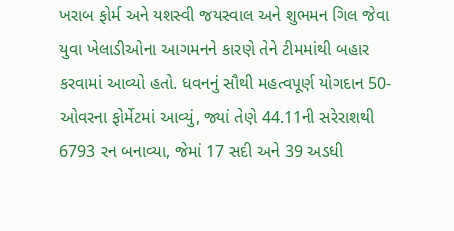ખરાબ ફોર્મ અને યશસ્વી જયસ્વાલ અને શુભમન ગિલ જેવા યુવા ખેલાડીઓના આગમનને કારણે તેને ટીમમાંથી બહાર કરવામાં આવ્યો હતો. ધવનનું સૌથી મહત્વપૂર્ણ યોગદાન 50-ઓવરના ફોર્મેટમાં આવ્યું, જ્યાં તેણે 44.11ની સરેરાશથી 6793 રન બનાવ્યા, જેમાં 17 સદી અને 39 અડધી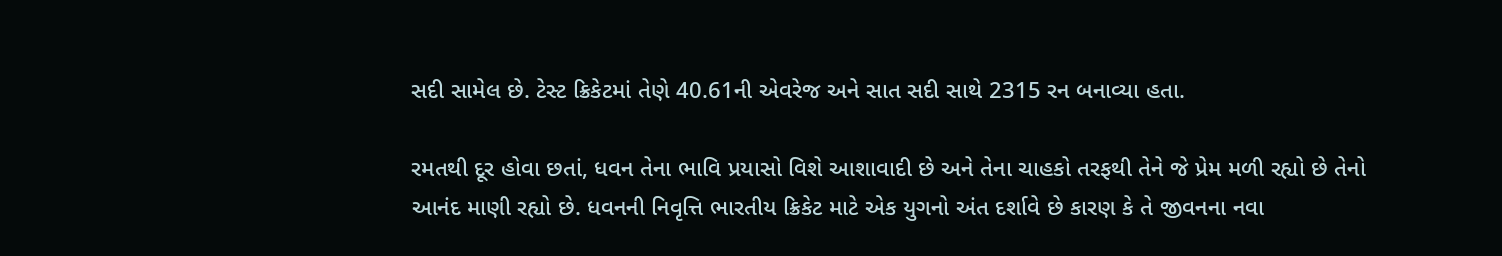સદી સામેલ છે. ટેસ્ટ ક્રિકેટમાં તેણે 40.61ની એવરેજ અને સાત સદી સાથે 2315 રન બનાવ્યા હતા.

રમતથી દૂર હોવા છતાં, ધવન તેના ભાવિ પ્રયાસો વિશે આશાવાદી છે અને તેના ચાહકો તરફથી તેને જે પ્રેમ મળી રહ્યો છે તેનો આનંદ માણી રહ્યો છે. ધવનની નિવૃત્તિ ભારતીય ક્રિકેટ માટે એક યુગનો અંત દર્શાવે છે કારણ કે તે જીવનના નવા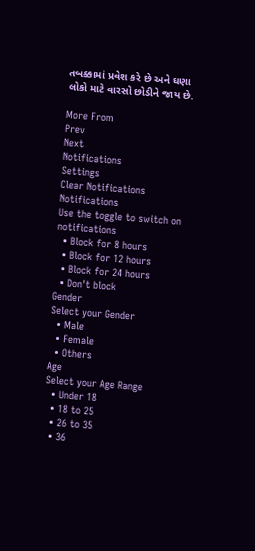તબક્કામાં પ્રવેશ કરે છે અને ઘણા લોકો માટે વારસો છોડીને જાય છે.

More From
Prev
Next
Notifications
Settings
Clear Notifications
Notifications
Use the toggle to switch on notifications
  • Block for 8 hours
  • Block for 12 hours
  • Block for 24 hours
  • Don't block
Gender
Select your Gender
  • Male
  • Female
  • Others
Age
Select your Age Range
  • Under 18
  • 18 to 25
  • 26 to 35
  • 36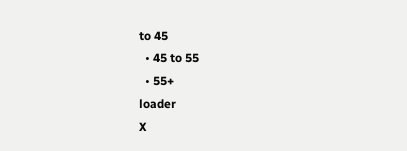to 45
  • 45 to 55
  • 55+
loader
X